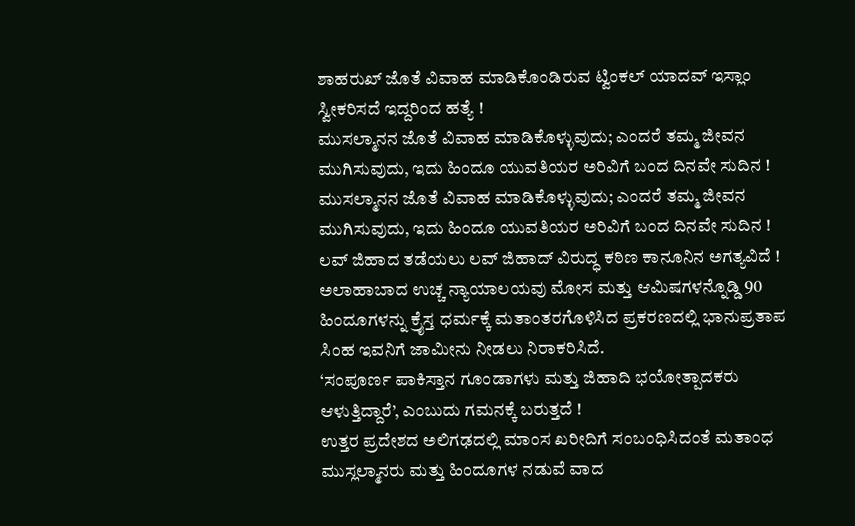ಶಾಹರುಖ್ ಜೊತೆ ವಿವಾಹ ಮಾಡಿಕೊಂಡಿರುವ ಟ್ವಿಂಕಲ್ ಯಾದವ್ ಇಸ್ಲಾಂ ಸ್ವೀಕರಿಸದೆ ಇದ್ದರಿಂದ ಹತ್ಯೆ !
ಮುಸಲ್ಮಾನನ ಜೊತೆ ವಿವಾಹ ಮಾಡಿಕೊಳ್ಳುವುದು; ಎಂದರೆ ತಮ್ಮ ಜೀವನ ಮುಗಿಸುವುದು, ಇದು ಹಿಂದೂ ಯುವತಿಯರ ಅರಿವಿಗೆ ಬಂದ ದಿನವೇ ಸುದಿನ !
ಮುಸಲ್ಮಾನನ ಜೊತೆ ವಿವಾಹ ಮಾಡಿಕೊಳ್ಳುವುದು; ಎಂದರೆ ತಮ್ಮ ಜೀವನ ಮುಗಿಸುವುದು, ಇದು ಹಿಂದೂ ಯುವತಿಯರ ಅರಿವಿಗೆ ಬಂದ ದಿನವೇ ಸುದಿನ !
ಲವ್ ಜಿಹಾದ ತಡೆಯಲು ಲವ್ ಜಿಹಾದ್ ವಿರುದ್ಧ ಕಠಿಣ ಕಾನೂನಿನ ಅಗತ್ಯವಿದೆ !
ಅಲಾಹಾಬಾದ ಉಚ್ಚ ನ್ಯಾಯಾಲಯವು ಮೋಸ ಮತ್ತು ಆಮಿಷಗಳನ್ನೊಡ್ಡಿ 90 ಹಿಂದೂಗಳನ್ನು ಕ್ರೈಸ್ತ ಧರ್ಮಕ್ಕೆ ಮತಾಂತರಗೊಳಿಸಿದ ಪ್ರಕರಣದಲ್ಲಿ ಭಾನುಪ್ರತಾಪ ಸಿಂಹ ಇವನಿಗೆ ಜಾಮೀನು ನೀಡಲು ನಿರಾಕರಿಸಿದೆ.
‘ಸಂಪೂರ್ಣ ಪಾಕಿಸ್ತಾನ ಗೂಂಡಾಗಳು ಮತ್ತು ಜಿಹಾದಿ ಭಯೋತ್ಪಾದಕರು ಆಳುತ್ತಿದ್ದಾರೆ’, ಎಂಬುದು ಗಮನಕ್ಕೆ ಬರುತ್ತದೆ !
ಉತ್ತರ ಪ್ರದೇಶದ ಅಲಿಗಢದಲ್ಲಿ ಮಾಂಸ ಖರೀದಿಗೆ ಸಂಬಂಧಿಸಿದಂತೆ ಮತಾಂಧ ಮುಸ್ಲಲ್ಮಾನರು ಮತ್ತು ಹಿಂದೂಗಳ ನಡುವೆ ವಾದ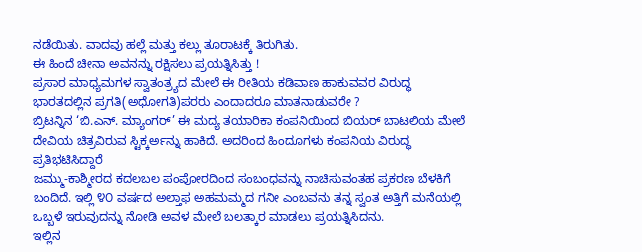ನಡೆಯಿತು. ವಾದವು ಹಲ್ಲೆ ಮತ್ತು ಕಲ್ಲು ತೂರಾಟಕ್ಕೆ ತಿರುಗಿತು.
ಈ ಹಿಂದೆ ಚೀನಾ ಅವನನ್ನು ರಕ್ಷಿಸಲು ಪ್ರಯತ್ನಿಸಿತ್ತು !
ಪ್ರಸಾರ ಮಾಧ್ಯಮಗಳ ಸ್ವಾತಂತ್ರ್ಯದ ಮೇಲೆ ಈ ರೀತಿಯ ಕಡಿವಾಣ ಹಾಕುವವರ ವಿರುದ್ಧ ಭಾರತದಲ್ಲಿನ ಪ್ರಗತಿ(ಅಧೋಗತಿ)ಪರರು ಎಂದಾದರೂ ಮಾತನಾಡುವರೇ ?
ಬ್ರಿಟನ್ನಿನ ‘ಬಿ.ಎನ್. ಮ್ಯಾಂಗರ್’ ಈ ಮದ್ಯ ತಯಾರಿಕಾ ಕಂಪನಿಯಿಂದ ಬಿಯರ್ ಬಾಟಲಿಯ ಮೇಲೆ ದೇವಿಯ ಚಿತ್ರವಿರುವ ಸ್ಟಿಕ್ಕರ್ಅನ್ನು ಹಾಕಿದೆ. ಅದರಿಂದ ಹಿಂದೂಗಳು ಕಂಪನಿಯ ವಿರುದ್ಧ ಪ್ರತಿಭಟಿಸಿದ್ದಾರೆ
ಜಮ್ಮು-ಕಾಶ್ಮೀರದ ಕದಲಬಲ ಪಂಪೋರದಿಂದ ಸಂಬಂಧವನ್ನು ನಾಚಿಸುವಂತಹ ಪ್ರಕರಣ ಬೆಳಕಿಗೆ ಬಂದಿದೆ. ಇಲ್ಲಿ ೪೦ ವರ್ಷದ ಅಲ್ತಾಫ ಅಹಮಮ್ಮದ ಗನೀ ಎಂಬವನು ತನ್ನ ಸ್ವಂತ ಅತ್ತಿಗೆ ಮನೆಯಲ್ಲಿ ಒಬ್ಬಳೆ ಇರುವುದನ್ನು ನೋಡಿ ಅವಳ ಮೇಲೆ ಬಲತ್ಕಾರ ಮಾಡಲು ಪ್ರಯತ್ನಿಸಿದನು.
ಇಲ್ಲಿನ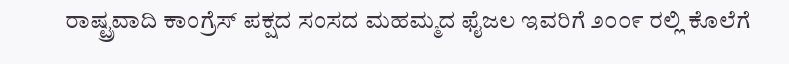ರಾಷ್ಟ್ರವಾದಿ ಕಾಂಗ್ರೆಸ್ ಪಕ್ಷದ ಸಂಸದ ಮಹಮ್ಮದ ಫೈಜಲ ಇವರಿಗೆ ೨೦೦೯ ರಲ್ಲಿ ಕೊಲೆಗೆ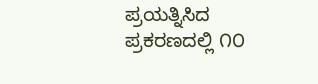ಪ್ರಯತ್ನಿಸಿದ ಪ್ರಕರಣದಲ್ಲಿ ೧೦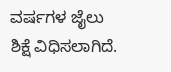ವರ್ಷಗಳ ಜೈಲು ಶಿಕ್ಷೆ ವಿಧಿಸಲಾಗಿದೆ.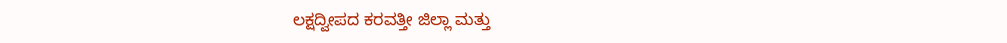ಲಕ್ಷದ್ವೀಪದ ಕರವತ್ತೀ ಜಿಲ್ಲಾ ಮತ್ತು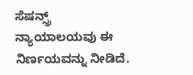ಸೆಷನ್ಸ್ರ್ ನ್ಯಾಯಾಲಯವು ಈ ನಿರ್ಣಯವನ್ನು ನೀಡಿದೆ.